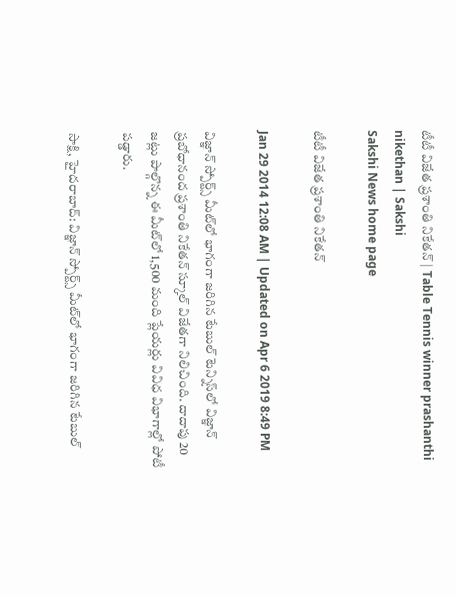టీటీ విజేత ప్రశాంతి నికేతన్ | Table Tennis winner prashanthi nikethan | Sakshi
Sakshi News home page

టీటీ విజేత ప్రశాంతి నికేతన్

Jan 29 2014 12:08 AM | Updated on Apr 6 2019 8:49 PM

విజ్ఞాన్ స్పోర్ట్స్ మీట్‌లో భాగంగా జరిగిన టేబుల్ టెన్నిస్‌లో విజ్ఞాన్ ప్రబోధానంద ప్రశాంతి నికేతన్ స్కూల్ విజేతగా నిలిచింది. దాదాపు 20 జట్లు పాల్గొన్న ఈ మీట్‌లో 1,500 మంది ప్లేయర్లు వివిధ విభాగాల్లో పోటీ పడ్డారు.

సాక్షి, హైదరాబాద్: విజ్ఞాన్ స్పోర్ట్స్ మీట్‌లో భాగంగా జరిగిన టేబుల్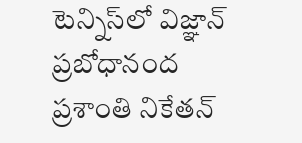టెన్నిస్‌లో విజ్ఞాన్ ప్రబోధానంద ప్రశాంతి నికేతన్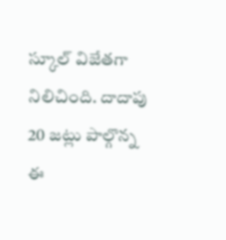స్కూల్ విజేతగా నిలిచింది. దాదాపు 20 జట్లు పాల్గొన్న ఈ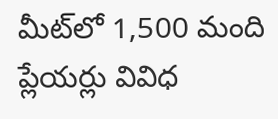మీట్‌లో 1,500 మంది ప్లేయర్లు వివిధ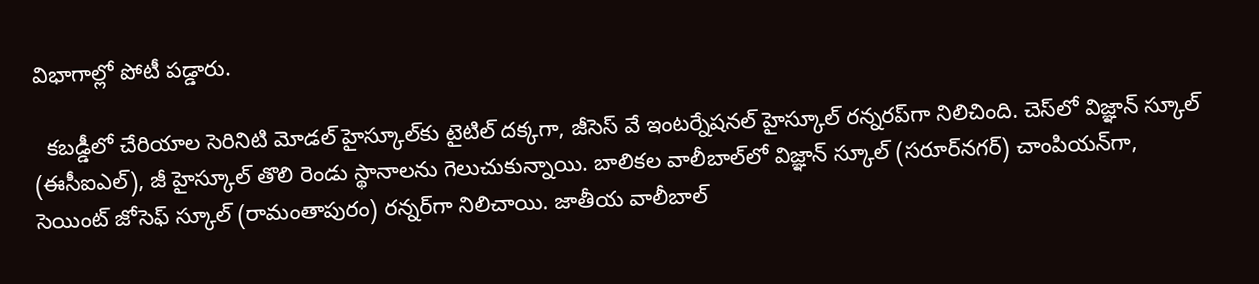విభాగాల్లో పోటీ పడ్డారు.

  కబడ్డీలో చేరియాల సెరినిటి మోడల్ హైస్కూల్‌కు టైటిల్ దక్కగా, జీసెస్ వే ఇంటర్నేషనల్ హైస్కూల్ రన్నరప్‌గా నిలిచింది. చెస్‌లో విజ్ఞాన్ స్కూల్ (ఈసీఐఎల్), జీ హైస్కూల్ తొలి రెండు స్థానాలను గెలుచుకున్నాయి. బాలికల వాలీబాల్‌లో విజ్ఞాన్ స్కూల్ (సరూర్‌నగర్) చాంపియన్‌గా, సెయింట్ జోసెఫ్ స్కూల్ (రామంతాపురం) రన్నర్‌గా నిలిచాయి. జాతీయ వాలీబాల్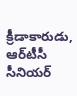క్రీడాకారుడు, ఆర్‌టీసీ సీనియర్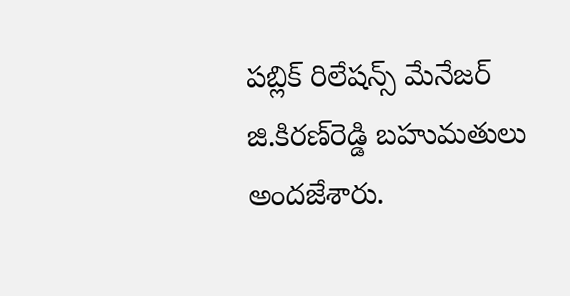పబ్లిక్ రిలేషన్స్ మేనేజర్ జి.కిరణ్‌రెడ్డి బహుమతులు అందజేశారు.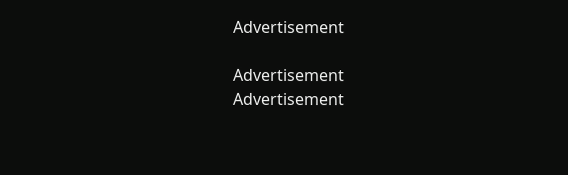Advertisement

Advertisement
Advertisement